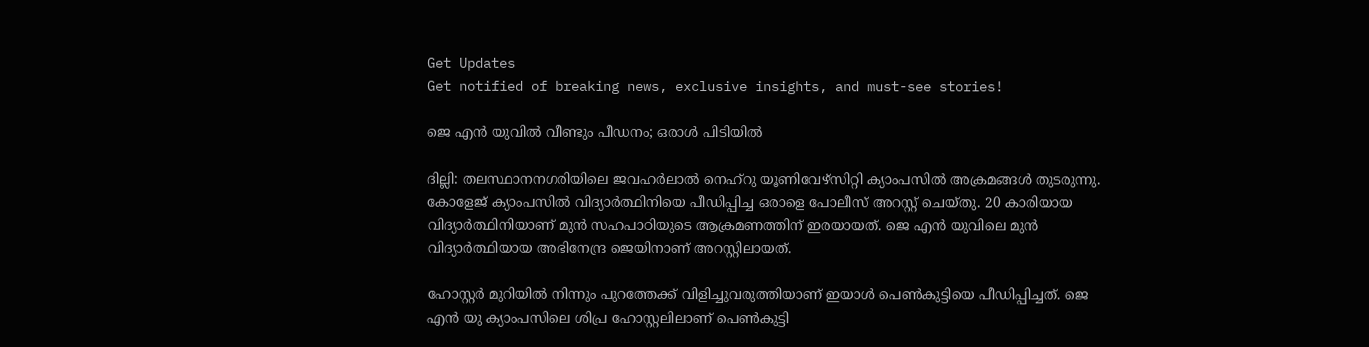Get Updates
Get notified of breaking news, exclusive insights, and must-see stories!

ജെ എന്‍ യുവില്‍ വീണ്ടും പീഡനം; ഒരാള്‍ പിടിയില്‍

ദില്ലി: തലസ്ഥാനനഗരിയിലെ ജവഹര്‍ലാല്‍ നെഹ്‌റു യൂണിവേഴ്‌സിറ്റി ക്യാംപസില്‍ അക്രമങ്ങള്‍ തുടരുന്നു. കോളേജ് ക്യാംപസില്‍ വിദ്യാര്‍ത്ഥിനിയെ പീഡിപ്പിച്ച ഒരാളെ പോലീസ് അറസ്റ്റ് ചെയ്തു. 20 കാരിയായ വിദ്യാര്‍ത്ഥിനിയാണ് മുന്‍ സഹപാഠിയുടെ ആക്രമണത്തിന് ഇരയായത്. ജെ എന്‍ യുവിലെ മുന്‍ വിദ്യാര്‍ത്ഥിയായ അഭിനേന്ദ്ര ജെയിനാണ് അറസ്റ്റിലായത്.

ഹോസ്റ്റര്‍ മുറിയില്‍ നിന്നും പുറത്തേക്ക് വിളിച്ചുവരുത്തിയാണ് ഇയാള്‍ പെണ്‍കുട്ടിയെ പീഡിപ്പിച്ചത്. ജെ എന്‍ യു ക്യാംപസിലെ ശിപ്ര ഹോസ്റ്റലിലാണ് പെണ്‍കുട്ടി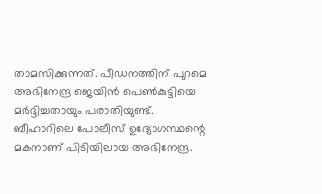താമസിക്കുന്നത്. പീഡനത്തിന് പുറമെ അഭിനേന്ദ്ര ജെയിന്‍ പെണ്‍കുട്ടിയെ മര്‍ദ്ദിച്ചതായും പരാതിയുണ്ട്. ബീഹാറിലെ പോലീസ് ഉദ്യോഗസ്ഥന്റെ മകനാണ് പിടിയിലായ അഭിനേന്ദ്ര.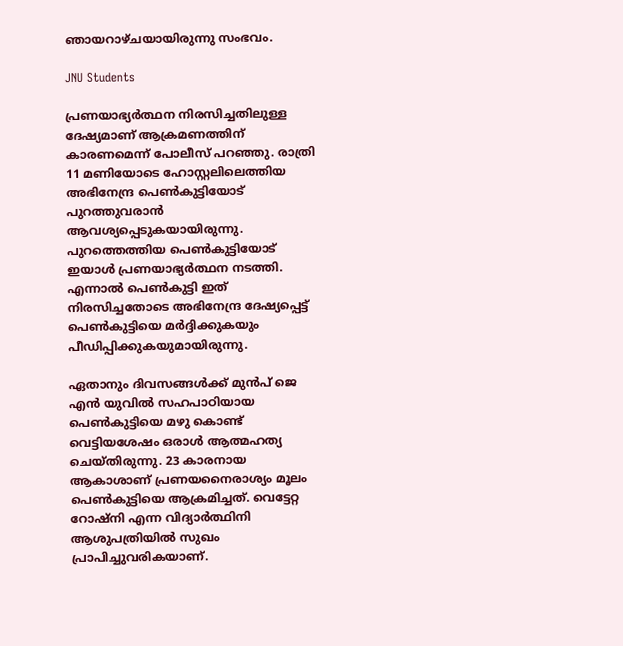ഞായറാഴ്ചയായിരുന്നു സംഭവം.

JNU Students

പ്രണയാഭ്യര്‍ത്ഥന നിരസിച്ചതിലുള്ള ദേഷ്യമാണ് ആക്രമണത്തിന് കാരണമെന്ന് പോലീസ് പറഞ്ഞു. രാത്രി 11 മണിയോടെ ഹോസ്റ്റലിലെത്തിയ അഭിനേന്ദ്ര പെണ്‍കുട്ടിയോട് പുറത്തുവരാന്‍ ആവശ്യപ്പെടുകയായിരുന്നു. പുറത്തെത്തിയ പെണ്‍കുട്ടിയോട് ഇയാള്‍ പ്രണയാഭ്യര്‍ത്ഥന നടത്തി. എന്നാല്‍ പെണ്‍കുട്ടി ഇത് നിരസിച്ചതോടെ അഭിനേന്ദ്ര ദേഷ്യപ്പെട്ട് പെണ്‍കുട്ടിയെ മര്‍ദ്ദിക്കുകയും പീഡിപ്പിക്കുകയുമായിരുന്നു.

ഏതാനും ദിവസങ്ങള്‍ക്ക് മുന്‍പ് ജെ എന്‍ യുവില്‍ സഹപാഠിയായ പെണ്‍കുട്ടിയെ മഴു കൊണ്ട് വെട്ടിയശേഷം ഒരാള്‍ ആത്മഹത്യ ചെയ്തിരുന്നു. 23 കാരനായ ആകാശാണ് പ്രണയനൈരാശ്യം മൂലം പെണ്‍കുട്ടിയെ ആക്രമിച്ചത്. വെട്ടേറ്റ റോഷ്‌നി എന്ന വിദ്യാര്‍ത്ഥിനി ആശുപത്രിയില്‍ സുഖം പ്രാപിച്ചുവരികയാണ്.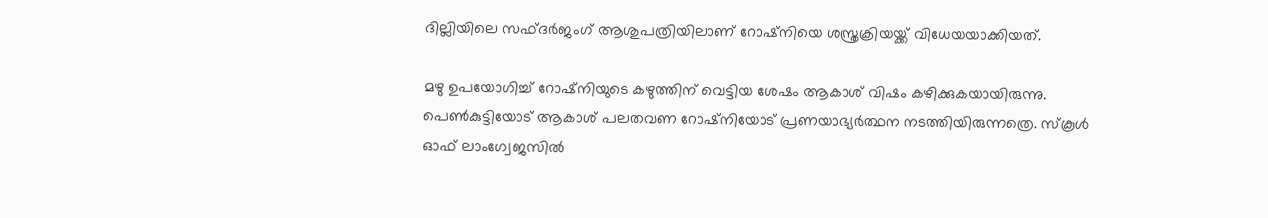ദില്ലിയിലെ സഫ്ദര്‍ജംഗ് ആശുപത്രിയിലാണ് റോഷ്‌നിയെ ശസ്ത്രക്രിയയ്ക്ക് വിധേയയാക്കിയത്.

മഴു ഉപയോഗിച്ച് റോഷ്‌നിയുടെ കഴുത്തിന് വെട്ടിയ ശേഷം ആകാശ് വിഷം കഴിക്കുകയായിരുന്നു. പെണ്‍കുട്ടിയോട് ആകാശ് പലതവണ റോഷ്‌നിയോട് പ്രണയാഭ്യര്‍ത്ഥന നടത്തിയിരുന്നത്രെ. സ്‌കൂള്‍ ഓഫ് ലാംഗ്വേജസില്‍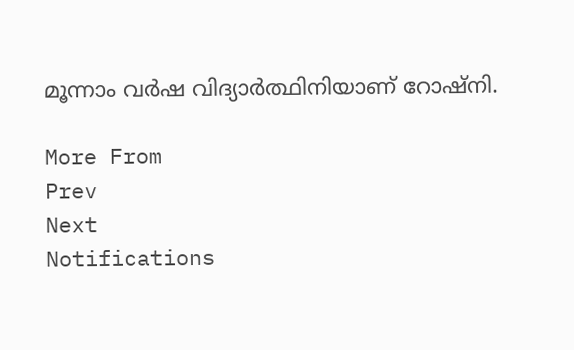മൂന്നാം വര്‍ഷ വിദ്യാര്‍ത്ഥിനിയാണ് റോഷ്‌നി.

More From
Prev
Next
Notifications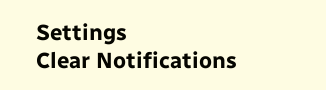Settings
Clear Notifications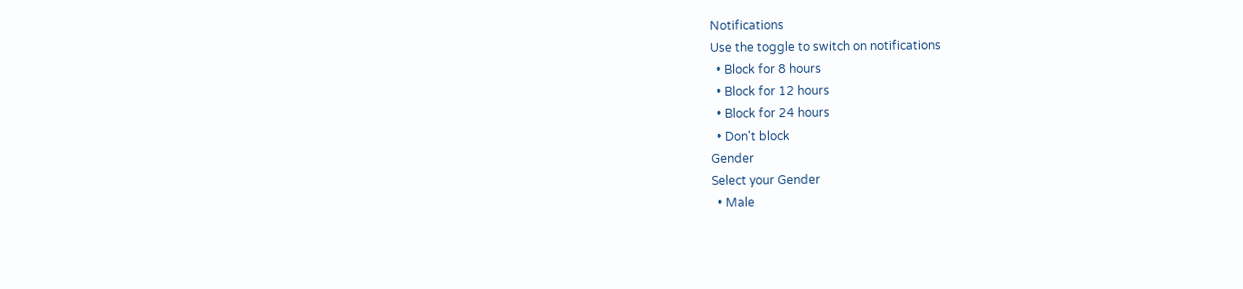Notifications
Use the toggle to switch on notifications
  • Block for 8 hours
  • Block for 12 hours
  • Block for 24 hours
  • Don't block
Gender
Select your Gender
  • Male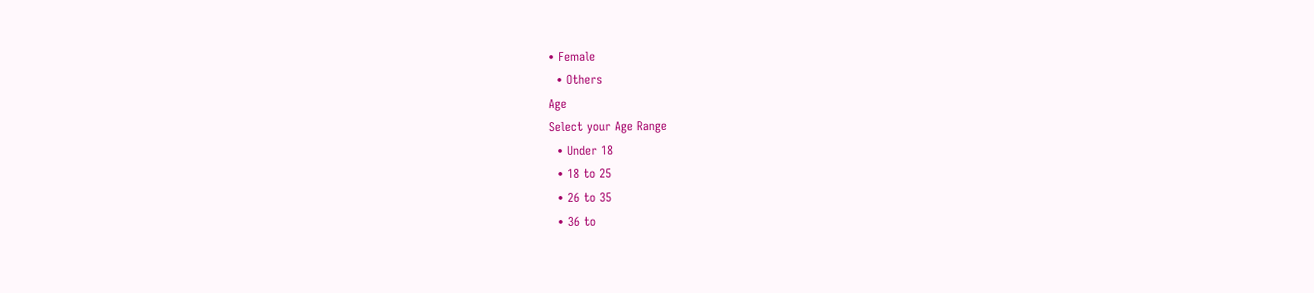• Female
  • Others
Age
Select your Age Range
  • Under 18
  • 18 to 25
  • 26 to 35
  • 36 to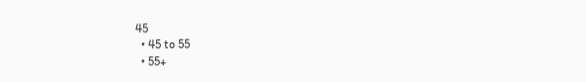45
  • 45 to 55
  • 55+